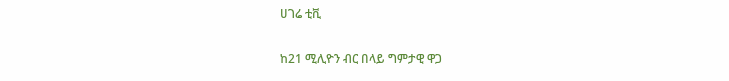ሀገሬ ቲቪ

ከ21 ሚሊዮን ብር በላይ ግምታዊ ዋጋ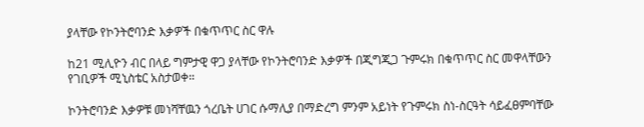ያላቸው የኮንትሮባንድ እቃዎች በቁጥጥር ስር ዋሉ

ከ21 ሚሊዮን ብር በላይ ግምታዊ ዋጋ ያላቸው የኮንትሮባንድ እቃዎች በጂግጂጋ ጉምሩክ በቁጥጥር ስር መዋላቸውን የገቢዎች ሚኒስቴር አስታወቀ።

ኮንትሮባንድ እቃዎቹ መነሻቸዉን ጎረቤት ሀገር ሱማሊያ በማድረግ ምንም አይነት የጉምሩክ ስነ-ስርዓት ሳይፈፀምባቸው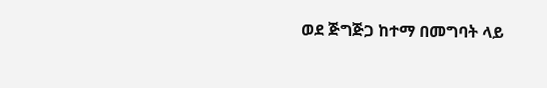ወደ ጅግጅጋ ከተማ በመግባት ላይ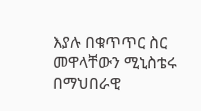እያሉ በቁጥጥር ስር መዋላቸውን ሚኒስቴሩ በማህበራዊ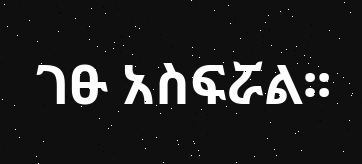ገፁ አስፍሯል፡፡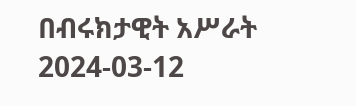በብሩክታዊት አሥራት
2024-03-12